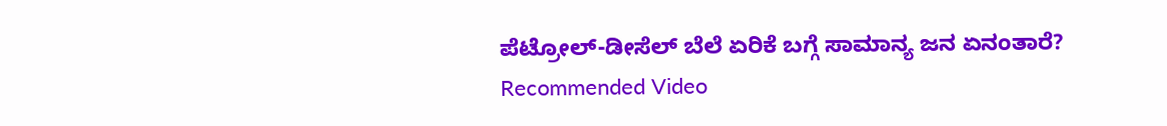ಪೆಟ್ರೋಲ್-ಡೀಸೆಲ್ ಬೆಲೆ ಏರಿಕೆ ಬಗ್ಗೆ ಸಾಮಾನ್ಯ ಜನ ಏನಂತಾರೆ?
Recommended Video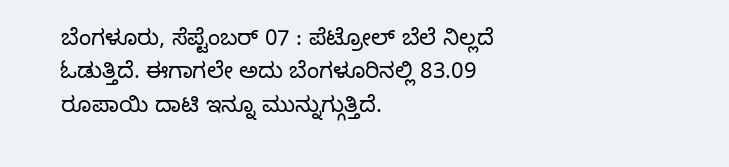ಬೆಂಗಳೂರು, ಸೆಪ್ಟೆಂಬರ್ 07 : ಪೆಟ್ರೋಲ್ ಬೆಲೆ ನಿಲ್ಲದೆ ಓಡುತ್ತಿದೆ. ಈಗಾಗಲೇ ಅದು ಬೆಂಗಳೂರಿನಲ್ಲಿ 83.09 ರೂಪಾಯಿ ದಾಟಿ ಇನ್ನೂ ಮುನ್ನುಗ್ಗುತ್ತಿದೆ.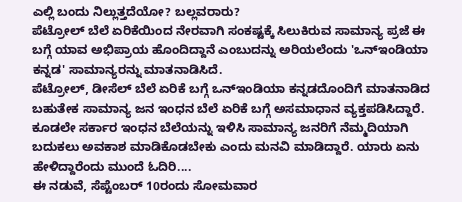ಎಲ್ಲಿ ಬಂದು ನಿಲ್ಲುತ್ತದೆಯೋ? ಬಲ್ಲವರಾರು?
ಪೆಟ್ರೋಲ್ ಬೆಲೆ ಏರಿಕೆಯಿಂದ ನೇರವಾಗಿ ಸಂಕಷ್ಟಕ್ಕೆ ಸಿಲುಕಿರುವ ಸಾಮಾನ್ಯ ಪ್ರಜೆ ಈ ಬಗ್ಗೆ ಯಾವ ಅಭಿಪ್ರಾಯ ಹೊಂದಿದ್ದಾನೆ ಎಂಬುದನ್ನು ಅರಿಯಲೆಂದು 'ಒನ್ಇಂಡಿಯಾ ಕನ್ನಡ' ಸಾಮಾನ್ಯರನ್ನು ಮಾತನಾಡಿಸಿದೆ.
ಪೆಟ್ರೋಲ್, ಡೀಸೆಲ್ ಬೆಲೆ ಏರಿಕೆ ಬಗ್ಗೆ ಒನ್ಇಂಡಿಯಾ ಕನ್ನಡದೊಂದಿಗೆ ಮಾತನಾಡಿದ ಬಹುತೇಕ ಸಾಮಾನ್ಯ ಜನ ಇಂಧನ ಬೆಲೆ ಏರಿಕೆ ಬಗ್ಗೆ ಅಸಮಾಧಾನ ವ್ಯಕ್ತಪಡಿಸಿದ್ದಾರೆ. ಕೂಡಲೇ ಸರ್ಕಾರ ಇಂಧನ ಬೆಲೆಯನ್ನು ಇಳಿಸಿ ಸಾಮಾನ್ಯ ಜನರಿಗೆ ನೆಮ್ಮದಿಯಾಗಿ ಬದುಕಲು ಅವಕಾಶ ಮಾಡಿಕೊಡಬೇಕು ಎಂದು ಮನವಿ ಮಾಡಿದ್ದಾರೆ. ಯಾರು ಏನು ಹೇಳಿದ್ದಾರೆಂದು ಮುಂದೆ ಓದಿರಿ....
ಈ ನಡುವೆ, ಸೆಪ್ಟೆಂಬರ್ 10ರಂದು ಸೋಮವಾರ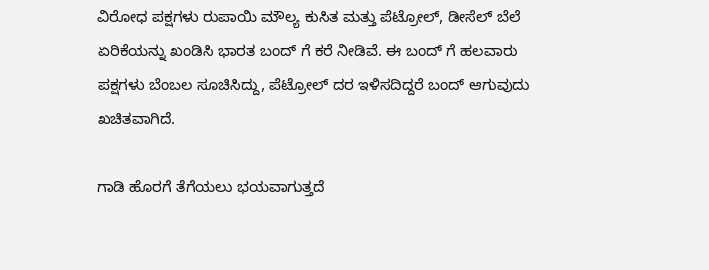ವಿರೋಧ ಪಕ್ಷಗಳು ರುಪಾಯಿ ಮೌಲ್ಯ ಕುಸಿತ ಮತ್ತು ಪೆಟ್ರೋಲ್, ಡೀಸೆಲ್ ಬೆಲೆ ಏರಿಕೆಯನ್ನು ಖಂಡಿಸಿ ಭಾರತ ಬಂದ್ ಗೆ ಕರೆ ನೀಡಿವೆ. ಈ ಬಂದ್ ಗೆ ಹಲವಾರು ಪಕ್ಷಗಳು ಬೆಂಬಲ ಸೂಚಿಸಿದ್ದು, ಪೆಟ್ರೋಲ್ ದರ ಇಳಿಸದಿದ್ದರೆ ಬಂದ್ ಆಗುವುದು ಖಚಿತವಾಗಿದೆ.

ಗಾಡಿ ಹೊರಗೆ ತೆಗೆಯಲು ಭಯವಾಗುತ್ತದೆ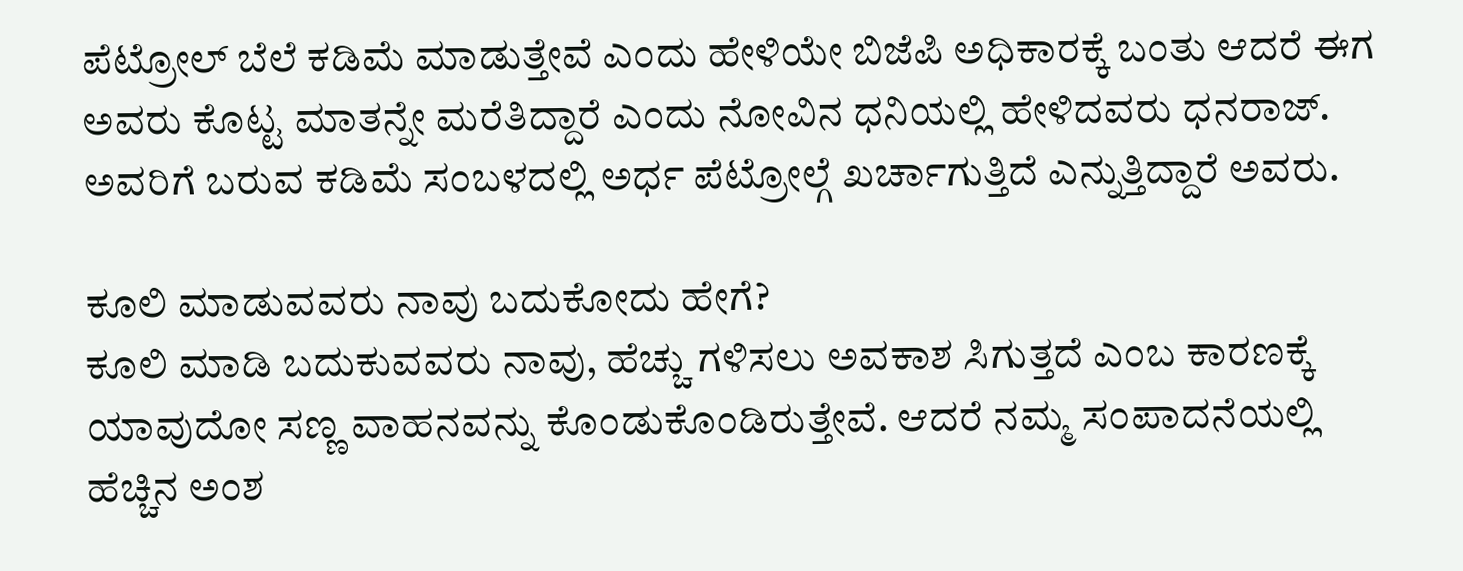ಪೆಟ್ರೋಲ್ ಬೆಲೆ ಕಡಿಮೆ ಮಾಡುತ್ತೇವೆ ಎಂದು ಹೇಳಿಯೇ ಬಿಜೆಪಿ ಅಧಿಕಾರಕ್ಕೆ ಬಂತು ಆದರೆ ಈಗ ಅವರು ಕೊಟ್ಟ ಮಾತನ್ನೇ ಮರೆತಿದ್ದಾರೆ ಎಂದು ನೋವಿನ ಧನಿಯಲ್ಲಿ ಹೇಳಿದವರು ಧನರಾಜ್. ಅವರಿಗೆ ಬರುವ ಕಡಿಮೆ ಸಂಬಳದಲ್ಲಿ ಅರ್ಧ ಪೆಟ್ರೋಲ್ಗೆ ಖರ್ಚಾಗುತ್ತಿದೆ ಎನ್ನುತ್ತಿದ್ದಾರೆ ಅವರು.

ಕೂಲಿ ಮಾಡುವವರು ನಾವು ಬದುಕೋದು ಹೇಗೆ?
ಕೂಲಿ ಮಾಡಿ ಬದುಕುವವರು ನಾವು, ಹೆಚ್ಚು ಗಳಿಸಲು ಅವಕಾಶ ಸಿಗುತ್ತದೆ ಎಂಬ ಕಾರಣಕ್ಕೆ ಯಾವುದೋ ಸಣ್ಣ ವಾಹನವನ್ನು ಕೊಂಡುಕೊಂಡಿರುತ್ತೇವೆ. ಆದರೆ ನಮ್ಮ ಸಂಪಾದನೆಯಲ್ಲಿ ಹೆಚ್ಚಿನ ಅಂಶ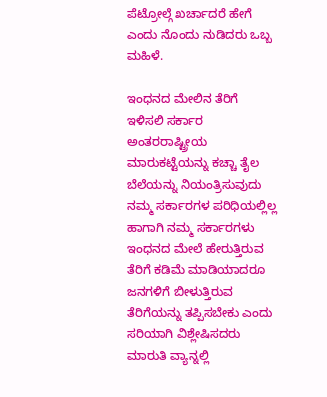ಪೆಟ್ರೋಲ್ಗೆ ಖರ್ಚಾದರೆ ಹೇಗೆ ಎಂದು ನೊಂದು ನುಡಿದರು ಒಬ್ಬ ಮಹಿಳೆ.

ಇಂಧನದ ಮೇಲಿನ ತೆರಿಗೆ ಇಳಿಸಲಿ ಸರ್ಕಾರ
ಅಂತರರಾಷ್ಟ್ರೀಯ ಮಾರುಕಟ್ಟೆಯನ್ನು ಕಚ್ಚಾ ತೈಲ ಬೆಲೆಯನ್ನು ನಿಯಂತ್ರಿಸುವುದು ನಮ್ಮ ಸರ್ಕಾರಗಳ ಪರಿಧಿಯಲ್ಲಿಲ್ಲ ಹಾಗಾಗಿ ನಮ್ಮ ಸರ್ಕಾರಗಳು ಇಂಧನದ ಮೇಲೆ ಹೇರುತ್ತಿರುವ ತೆರಿಗೆ ಕಡಿಮೆ ಮಾಡಿಯಾದರೂ ಜನಗಳಿಗೆ ಬೀಳುತ್ತಿರುವ ತೆರಿಗೆಯನ್ನು ತಪ್ಪಿಸಬೇಕು ಎಂದು ಸರಿಯಾಗಿ ವಿಶ್ಲೇಷಿಸದರು ಮಾರುತಿ ವ್ಯಾನ್ನಲ್ಲಿ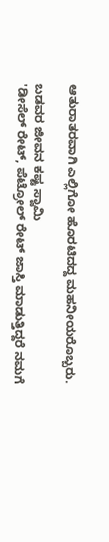ಆತುರಾತರವಾಗಿ ಎಲ್ಲಿಗೋ ಹೊರಟಿದದ್ದ ಮಹನೀಯರೊಬ್ಬರು.

ಬಡವರ ಜೀವನ ಕಷ್ಟ ಸ್ವಾಮಿ
'ಡೀಸೆಲ್ ರೇಟ್, ಪೆಟ್ರೋಲ್ ರೇಟ್ ಜಾಸ್ತಿ ಮಾಡುತ್ತಿದ್ದರೆ ನಮಗೆ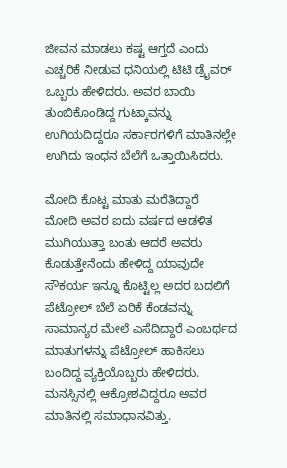ಜೀವನ ಮಾಡಲು ಕಷ್ಟ ಆಗ್ತದೆ ಎಂದು ಎಚ್ಚರಿಕೆ ನೀಡುವ ಧನಿಯಲ್ಲಿ ಟಿಟಿ ಡ್ರೈವರ್ ಒಬ್ಬರು ಹೇಳಿದರು. ಅವರ ಬಾಯಿ ತುಂಬಿಕೊಂಡಿದ್ದ ಗುಟ್ಕಾವನ್ನು ಉಗಿಯದಿದ್ದರೂ ಸರ್ಕಾರಗಳಿಗೆ ಮಾತಿನಲ್ಲೇ ಉಗಿದು ಇಂಧನ ಬೆಲೆಗೆ ಒತ್ತಾಯಿಸಿದರು.

ಮೋದಿ ಕೊಟ್ಟ ಮಾತು ಮರೆತಿದ್ದಾರೆ
ಮೋದಿ ಅವರ ಐದು ವರ್ಷದ ಆಡಳಿತ ಮುಗಿಯುತ್ತಾ ಬಂತು ಆದರೆ ಅವರು ಕೊಡುತ್ತೇನೆಂದು ಹೇಳಿದ್ದ ಯಾವುದೇ ಸೌಕರ್ಯ ಇನ್ನೂ ಕೊಟ್ಟಿಲ್ಲ ಅದರ ಬದಲಿಗೆ ಪೆಟ್ರೋಲ್ ಬೆಲೆ ಏರಿಕೆ ಕೆಂಡವನ್ನು ಸಾಮಾನ್ಯರ ಮೇಲೆ ಎಸೆದಿದ್ದಾರೆ ಎಂಬರ್ಥದ ಮಾತುಗಳನ್ನು ಪೆಟ್ರೋಲ್ ಹಾಕಿಸಲು ಬಂದಿದ್ದ ವ್ಯಕ್ತಿಯೊಬ್ಬರು ಹೇಳಿದರು. ಮನಸ್ಸಿನಲ್ಲಿ ಆಕ್ರೋಶವಿದ್ದರೂ ಅವರ ಮಾತಿನಲ್ಲಿ ಸಮಾಧಾನವಿತ್ತು.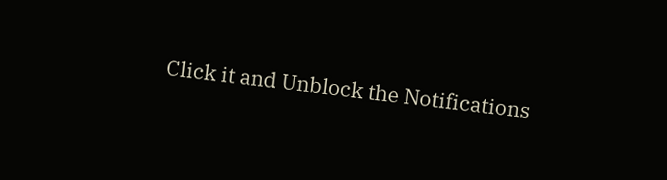Click it and Unblock the Notifications